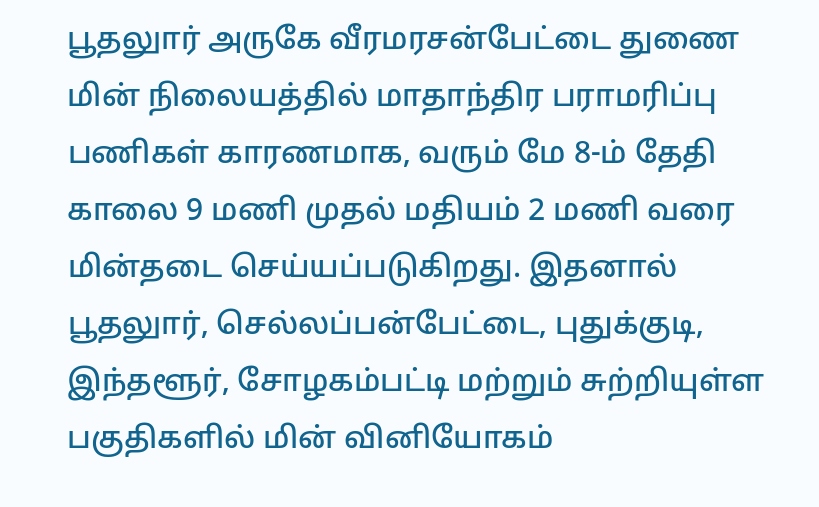பூதலுார் அருகே வீரமரசன்பேட்டை துணை மின் நிலையத்தில் மாதாந்திர பராமரிப்பு பணிகள் காரணமாக, வரும் மே 8-ம் தேதி காலை 9 மணி முதல் மதியம் 2 மணி வரை மின்தடை செய்யப்படுகிறது. இதனால் பூதலுார், செல்லப்பன்பேட்டை, புதுக்குடி, இந்தளூர், சோழகம்பட்டி மற்றும் சுற்றியுள்ள பகுதிகளில் மின் வினியோகம்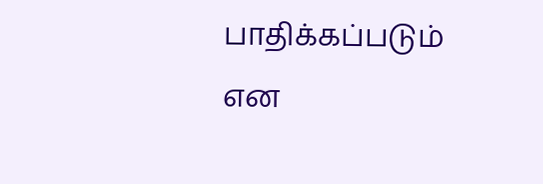பாதிக்கப்படும் என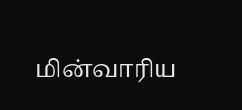மின்வாரிய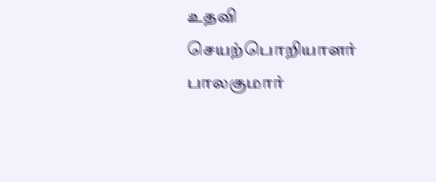உதவி செயற்பொறியாளர் பாலகுமார்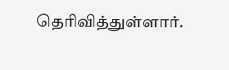தெரிவித்துள்ளார்.